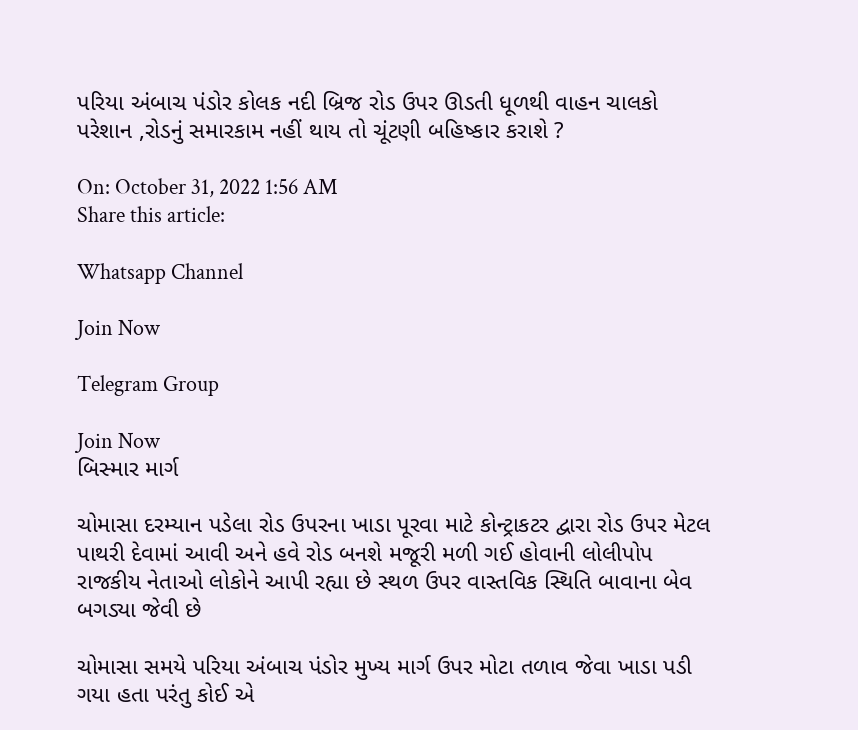પરિયા અંબાચ પંડોર કોલક નદી બ્રિજ રોડ ઉપર ઊડતી ધૂળથી વાહન ચાલકો પરેશાન ,રોડનું સમારકામ નહીં થાય તો ચૂંટણી બહિષ્કાર કરાશે ?

On: October 31, 2022 1:56 AM
Share this article:

Whatsapp Channel

Join Now

Telegram Group

Join Now
બિસ્માર માર્ગ

ચોમાસા દરમ્યાન પડેલા રોડ ઉપરના ખાડા પૂરવા માટે કોન્ટ્રાકટર દ્વારા રોડ ઉપર મેટલ પાથરી દેવામાં આવી અને હવે રોડ બનશે મજૂરી મળી ગઈ હોવાની લોલીપોપ રાજકીય નેતાઓ લોકોને આપી રહ્યા છે સ્થળ ઉપર વાસ્તવિક સ્થિતિ બાવાના બેવ બગડ્યા જેવી છે

ચોમાસા સમયે પરિયા અંબાચ પંડોર મુખ્ય માર્ગ ઉપર મોટા તળાવ જેવા ખાડા પડી ગયા હતા પરંતુ કોઈ એ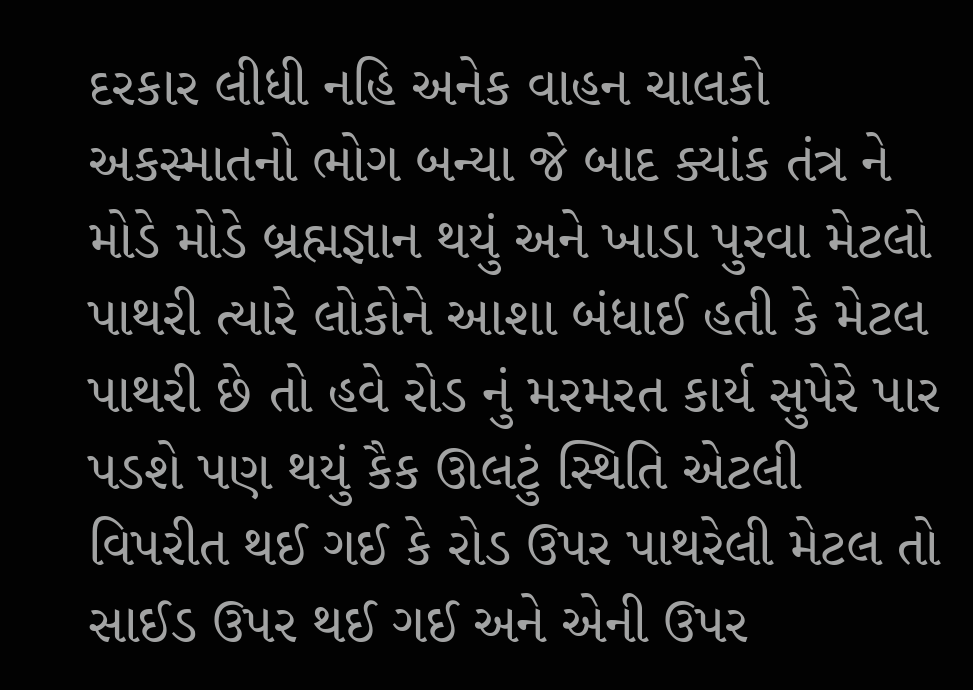દરકાર લીધી નહિ અનેક વાહન ચાલકો અકસ્માતનો ભોગ બન્યા જે બાદ ક્યાંક તંત્ર ને મોડે મોડે બ્રહ્મજ્ઞાન થયું અને ખાડા પુરવા મેટલો પાથરી ત્યારે લોકોને આશા બંધાઈ હતી કે મેટલ પાથરી છે તો હવે રોડ નું મરમરત કાર્ય સુપેરે પાર પડશે પણ થયું કૈક ઊલટું સ્થિતિ એટલી વિપરીત થઈ ગઈ કે રોડ ઉપર પાથરેલી મેટલ તો સાઈડ ઉપર થઈ ગઈ અને એની ઉપર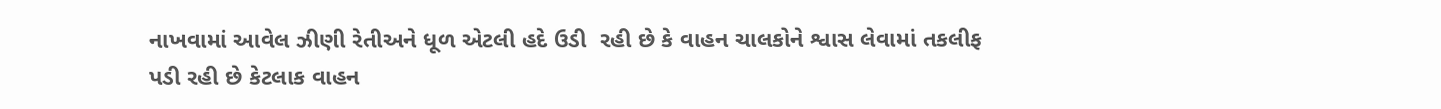નાખવામાં આવેલ ઝીણી રેતીઅને ધૂળ એટલી હદે ઉડી  રહી છે કે વાહન ચાલકોને શ્વાસ લેવામાં તકલીફ પડી રહી છે કેટલાક વાહન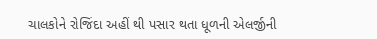ચાલકોને રોજિંદા અહીં થી પસાર થતા ધૂળની એલર્જીની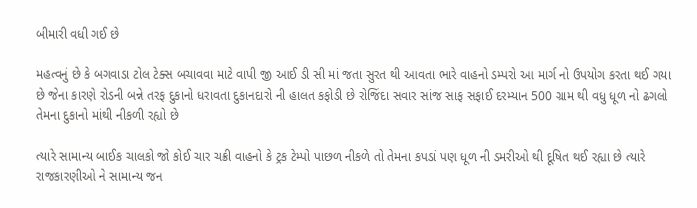બીમારી વધી ગઈ છે

મહત્વનું છે કે બગવાડા ટોલ ટેક્સ બચાવવા માટે વાપી જી આઈ ડી સી માં જતા સુરત થી આવતા ભારે વાહનો ડમ્પરો આ માર્ગ નો ઉપયોગ કરતા થઈ ગયા છે જેના કારણે રોડની બન્ને તરફ દુકાનો ધરાવતા દુકાનદારો ની હાલત કફોડી છે રોજિંદા સવાર સાંજ સાફ સફાઈ દરમ્યાન 500 ગ્રામ થી વધુ ધૂળ નો ઢગલો તેમના દુકાનો માંથી નીકળી રહ્યો છે

ત્યારે સામાન્ય બાઈક ચાલકો જો કોઈ ચાર ચક્રી વાહનો કે ટ્રક ટેમ્પો પાછળ નીકળે તો તેમના કપડાં પણ ધૂળ ની ડમરીઓ થી દૂષિત થઈ રહ્યા છે ત્યારે રાજકારણીઓ ને સામાન્ય જન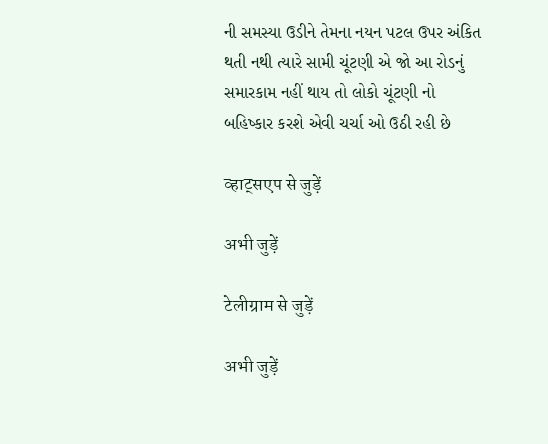ની સમસ્યા ઉડીને તેમના નયન પટલ ઉપર અંકિત થતી નથી ત્યારે સામી ચૂંટણી એ જો આ રોડનું સમારકામ નહીં થાય તો લોકો ચૂંટણી નો બહિષ્કાર કરશે એવી ચર્ચા ઓ ઉઠી રહી છે

व्हाट्सएप से जुड़ें

अभी जुड़ें

टेलीग्राम से जुड़ें

अभी जुड़ें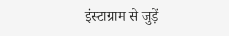इंस्टाग्राम से जुड़ें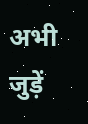अभी जुड़ें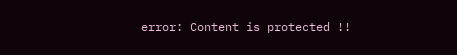error: Content is protected !!